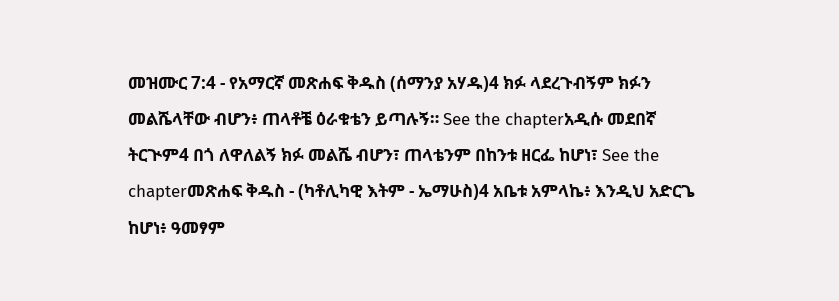መዝሙር 7:4 - የአማርኛ መጽሐፍ ቅዱስ (ሰማንያ አሃዱ)4 ክፉ ላደረጉብኝም ክፉን መልሼላቸው ብሆን፥ ጠላቶቼ ዕራቁቴን ይጣሉኝ። See the chapterአዲሱ መደበኛ ትርጒም4 በጎ ለዋለልኝ ክፉ መልሼ ብሆን፣ ጠላቴንም በከንቱ ዘርፌ ከሆነ፣ See the chapterመጽሐፍ ቅዱስ - (ካቶሊካዊ እትም - ኤማሁስ)4 አቤቱ አምላኬ፥ እንዲህ አድርጌ ከሆነ፥ ዓመፃም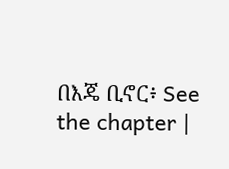በእጄ ቢኖር፥ See the chapter |